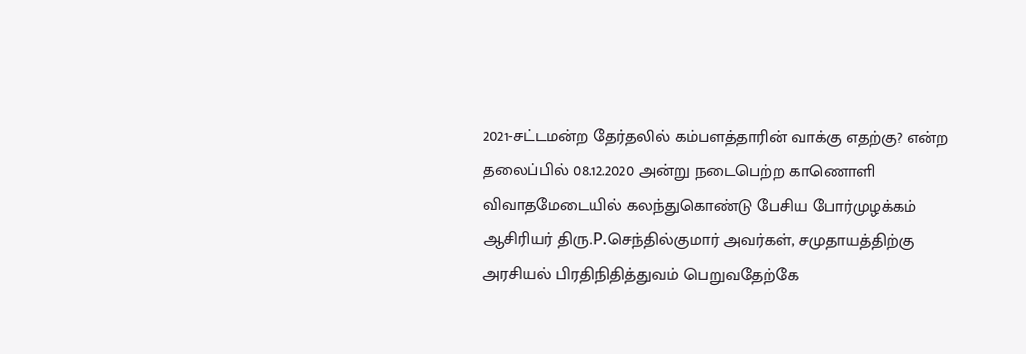2021-சட்டமன்ற தேர்தலில் கம்பளத்தாரின் வாக்கு எதற்கு? என்ற தலைப்பில் 08.12.2020 அன்று நடைபெற்ற காணொளி விவாதமேடையில் கலந்துகொண்டு பேசிய போர்முழக்கம் ஆசிரியர் திரு.P.செந்தில்குமார் அவர்கள், சமுதாயத்திற்கு அரசியல் பிரதிநிதித்துவம் பெறுவதேற்கே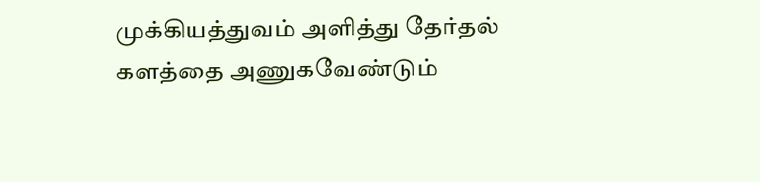முக்கியத்துவம் அளித்து தேர்தல் களத்தை அணுகவேண்டும்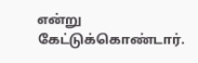என்று கேட்டுக்கொண்டார்.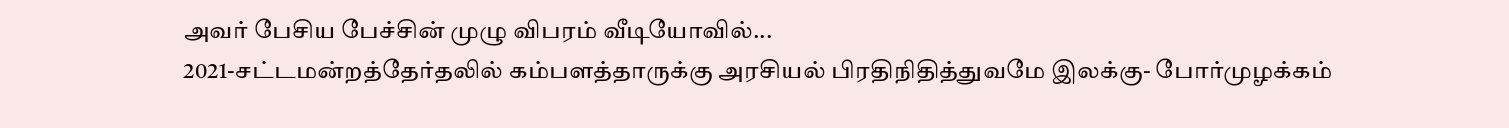அவர் பேசிய பேச்சின் முழு விபரம் வீடியோவில்...
2021-சட்டமன்றத்தேர்தலில் கம்பளத்தாருக்கு அரசியல் பிரதிநிதித்துவமே இலக்கு- போர்முழக்கம்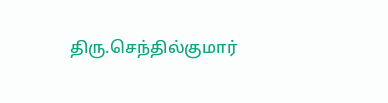திரு.செந்தில்குமார்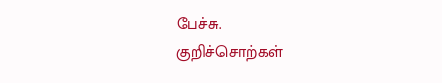பேச்சு.
குறிச்சொற்கள்